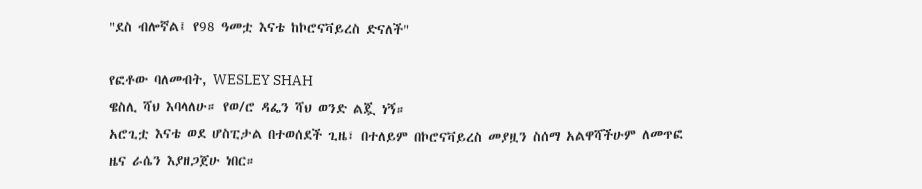"ደስ ብሎኛል፤ የ98 ዓመቷ እናቴ ከኮሮናቫይረስ ድናለች"

የፎቶው ባለመብት, WESLEY SHAH
ዌስሊ ሻህ እባላለሁ። የወ/ሮ ዳፌን ሻህ ወንድ ልጇ ነኝ።
አሮጊቷ እናቴ ወደ ሆስፒታል በተወሰደች ጊዜ፣ በተለይም በኮሮናቫይረስ መያዟን ስሰማ አልዋሻችሁም ለመጥፎ ዜና ራሴን እያዘጋጀሁ ነበር።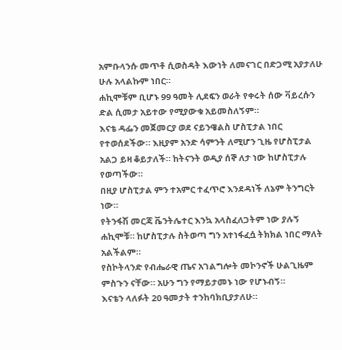አምቡላንሱ መጥቶ ሲወስዳት እውነት ለመናገር በድጋሚ አያታለሁ ሁሉ አላልኩም ነበር።
ሐኪሞቹም ቢሆኑ 99 ዓመት ሊደፍን ወራት የቀሩት ሰው ቫይረሱን ድል ሲመታ አይተው የሚያውቁ አይመስለኝም።
እናቴ ዳፌን መጀመርያ ወደ ናይንዌልስ ሆስፒታል ነበር የተወሰደችው። እዚያም አንድ ሳምንት ለሚሆን ጊዜ የሆስፒታል አልጋ ይዛ ቆይታለች። ከትናንት ወዲያ ሰኞ ለታ ነው ከሆስፒታሉ የወጣችው።
በዚያ ሆስፒታል ምን ተአምር ተፈጥሮ እንደዳነች ለኔም ትንግርት ነው።
የትንፋሽ መርጃ ቬንትሌተር እንኳ አላስፈለጋትም ነው ያሉኝ ሐኪሞቹ። ከሆስፒታሉ ስትወጣ ግን አተነፋፈሷ ትክክል ነበር ማለት አልችልም።
የስኮትላንድ የብሔራዊ ጤና አገልግሎት መኮንኖች ሁልጊዜም ምስጉን ናቸው። አሁን ግን የማይታመኑ ነው የሆኑብኝ።
እናቴን ላለፉት 20 ዓመታት ተንከባክቢያታለሁ።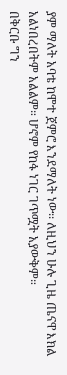ያም ማለት አባቴ ከሞተ ጀምሮ እንደማለት ነው፡፡ ለዚህን ሁሉ ጊዜ ጤናዋ እክል አልነበረበትም አልልም። ሆኖም የከፋ ነገር ገጥሟት አያውቅም።
በቅርቡ ግን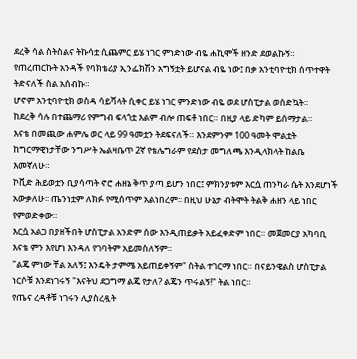ደረቅ ሳል ስትስልና ትኩሳቷ ሲጨምር ይሄ ነገር ምነድነው ብዬ ሐኪሞች ዘንድ ደወልኩኝ።
የጠረጠርኩት አንዳች የባክቴሪያ ኢንፌክሽን አግኝቷት ይሆናል ብዬ ነው፤ በቃ አንቲባዮቲክ ሰጥተዋት ትድናለች ስል አሰብኩ።
ሆኖም አንቲባዮቲክ ወስዳ ሳይሻላት ሲቀር ይሄ ነገር ምንድነው ብዬ ወደ ሆስፒታል ወሰድኳት።
ከደረቅ ሳሉ በተጨማሪ የምግብ ፍላጎቷ እልም ብሎ ጠፍቶ ነበር። በዚያ ላይ ድካም ይሰማታል።
እናቴ በመጪው ሐምሌ ወር ላይ 99 ዓመቷን ትደፍናለች። እንደምንም 100 ዓመት ሞልቷት ከግርማዊነታቸው ንግሥት ኤልዛቤጥ 2ኛ የቴሌግራም የደስታ መግለጫ እንዲላክላት ከልቤ እመኛለሁ።
ኮቪድ ሕይወቷን ቢያሳጣት ኖሮ ሐዘኔ ቅጥ ያጣ ይሆን ነበር፤ ምክንያቱም እርሷ ጠንካራ ሴት እንደሆነች አውቃለሁ፡፡ ጤንነቷም ለክፉ የሚሰጥም አልነበረም፡፡ በዚህ ሁኔታ ብትሞት ትልቅ ሐዘን ላይ ነበር የምወድቀው።
እርሷ አልጋ በያዘችበት ሆስፒታል አንድም ሰው እንዲጠይቃት አይፈቀድም ነበር። መጀመርያ አካባቢ እናቴ ምን እየሆነ እንዳለ የገባትም አይመስለኝም።
"ልጄ ምነው ቸል አለኝ፤ እንዴት ታምሜ አይጠይቀኝም" ስትል ተገርማ ነበር። በናይንዌልስ ሆስፒታል ነርሶቹ እንደነገሩኝ "እናትህ ደጋግማ ልጄ የታለ? ልጄን ጥሩልኝ!" ትል ነበር።
የጤና ረዳቶቹ ነገሩን ሊያስረዷት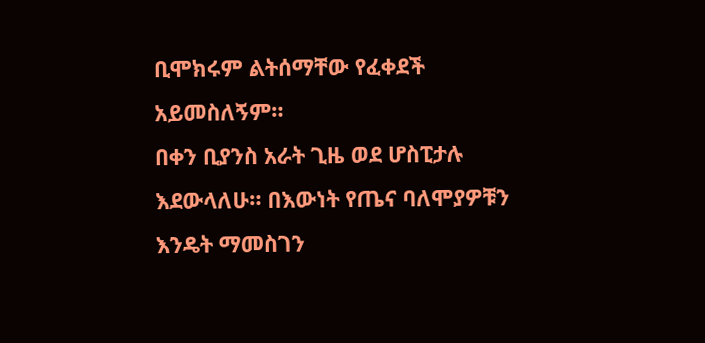ቢሞክሩም ልትሰማቸው የፈቀደች አይመስለኝም።
በቀን ቢያንስ አራት ጊዜ ወደ ሆስፒታሉ እደውላለሁ። በእውነት የጤና ባለሞያዎቹን እንዴት ማመስገን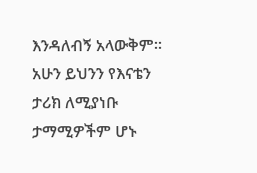እንዳለብኝ አላውቅም።
አሁን ይህንን የእናቴን ታሪክ ለሚያነቡ ታማሚዎችም ሆኑ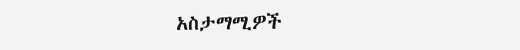አስታማሚዎች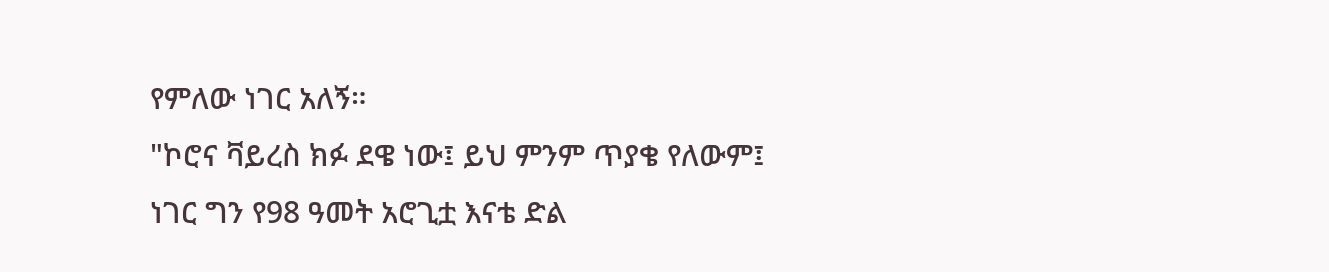የምለው ነገር አለኝ።
"ኮሮና ቫይረስ ክፉ ደዌ ነው፤ ይህ ምንም ጥያቄ የለውም፤ ነገር ግን የ98 ዓመት አሮጊቷ እናቴ ድል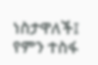ነስታዋለች፤ የምን ተስፋ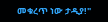መቁረጥ ነው ታዲያ!"